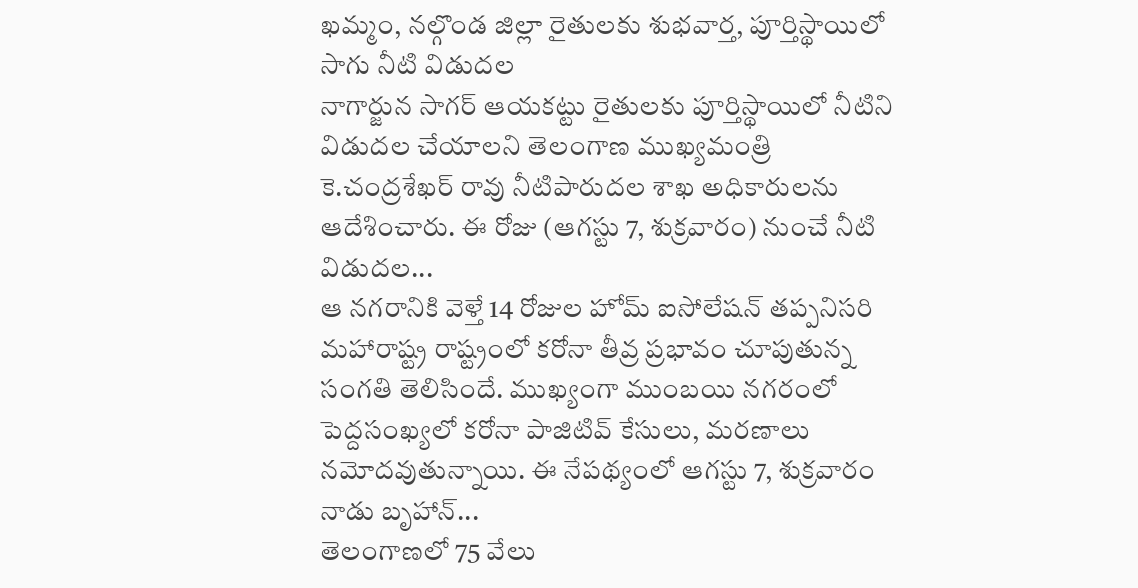ఖమ్మం, నల్గొండ జిల్లా రైతులకు శుభవార్త, పూర్తిస్థాయిలో సాగు నీటి విడుదల
నాగార్జున సాగర్ ఆయకట్టు రైతులకు పూర్తిస్థాయిలో నీటిని విడుదల చేయాలని తెలంగాణ ముఖ్యమంత్రి కె.చంద్రశేఖర్ రావు నీటిపారుదల శాఖ అధికారులను ఆదేశించారు. ఈ రోజు (ఆగస్టు 7, శుక్రవారం) నుంచే నీటి విడుదల...
ఆ నగరానికి వెళ్తే 14 రోజుల హోమ్ ఐసోలేషన్ తప్పనిసరి
మహారాష్ట్ర రాష్ట్రంలో కరోనా తీవ్ర ప్రభావం చూపుతున్న సంగతి తెలిసిందే. ముఖ్యంగా ముంబయి నగరంలో పెద్దసంఖ్యలో కరోనా పాజిటివ్ కేసులు, మరణాలు నమోదవుతున్నాయి. ఈ నేపథ్యంలో ఆగస్టు 7, శుక్రవారం నాడు బృహాన్...
తెలంగాణలో 75 వేలు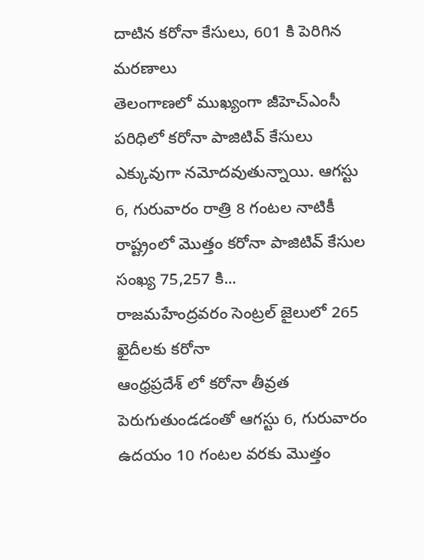దాటిన కరోనా కేసులు, 601 కి పెరిగిన మరణాలు
తెలంగాణలో ముఖ్యంగా జీహెచ్ఎంసీ పరిధిలో కరోనా పాజిటివ్ కేసులు ఎక్కువుగా నమోదవుతున్నాయి. ఆగస్టు 6, గురువారం రాత్రి 8 గంటల నాటికీ రాష్ట్రంలో మొత్తం కరోనా పాజిటివ్ కేసుల సంఖ్య 75,257 కి...
రాజమహేంద్రవరం సెంట్రల్ జైలులో 265 ఖైదీలకు కరోనా
ఆంధ్రప్రదేశ్ లో కరోనా తీవ్రత పెరుగుతుండడంతో ఆగస్టు 6, గురువారం ఉదయం 10 గంటల వరకు మొత్తం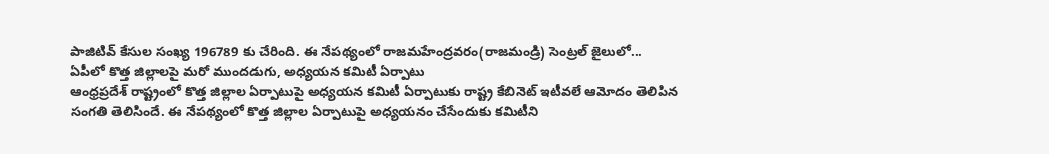పాజిటివ్ కేసుల సంఖ్య 196789 కు చేరింది. ఈ నేపథ్యంలో రాజమహేంద్రవరం(రాజమండ్రి) సెంట్రల్ జైలులో...
ఏపీలో కొత్త జిల్లాలపై మరో ముందడుగు, అధ్యయన కమిటీ ఏర్పాటు
ఆంధ్రప్రదేశ్ రాష్ట్రంలో కొత్త జిల్లాల ఏర్పాటుపై అధ్యయన కమిటీ ఏర్పాటుకు రాష్ట్ర కేబినెట్ ఇటీవలే ఆమోదం తెలిపిన సంగతి తెలిసిందే. ఈ నేపథ్యంలో కొత్త జిల్లాల ఏర్పాటుపై అధ్యయనం చేసేందుకు కమిటీని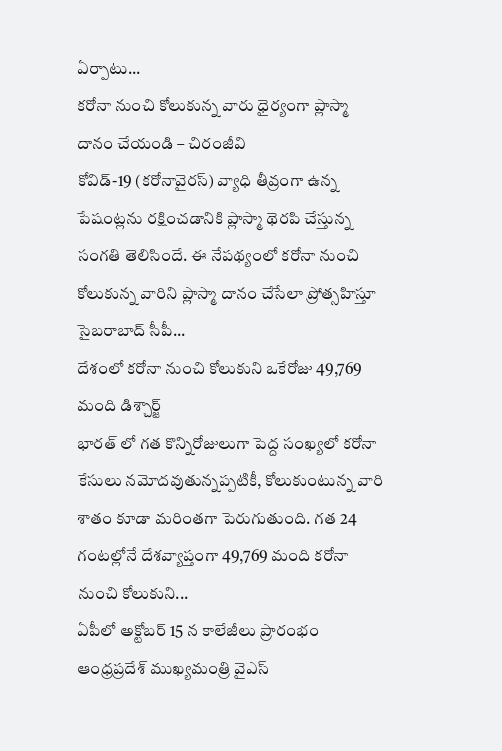ఏర్పాటు...
కరోనా నుంచి కోలుకున్న వారు ధైర్యంగా ప్లాస్మా దానం చేయండి – చిరంజీవి
కోవిడ్-19 (కరోనావైరస్) వ్యాధి తీవ్రంగా ఉన్న పేషంట్లను రక్షించడానికి ప్లాస్మా థెరపి చేస్తున్న సంగతి తెలిసిందే. ఈ నేపథ్యంలో కరోనా నుంచి కోలుకున్న వారిని ప్లాస్మా దానం చేసేలా ప్రోత్సహిస్తూ సైబరాబాద్ సీపీ...
దేశంలో కరోనా నుంచి కోలుకుని ఒకేరోజు 49,769 మంది డిశ్చార్జ్
భారత్ లో గత కొన్నిరోజులుగా పెద్ద సంఖ్యలో కరోనా కేసులు నమోదవుతున్నప్పటికీ, కోలుకుంటున్న వారి శాతం కూడా మరింతగా పెరుగుతుంది. గత 24 గంటల్లోనే దేశవ్యాప్తంగా 49,769 మంది కరోనా నుంచి కోలుకుని...
ఏపీలో అక్టోబర్ 15 న కాలేజీలు ప్రారంభం
ఆంధ్రప్రదేశ్ ముఖ్యమంత్రి వైఎస్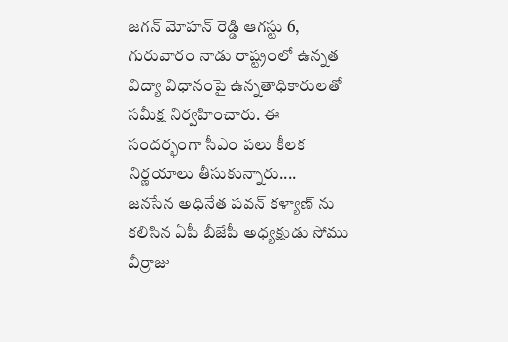జగన్ మోహన్ రెడ్డి ఆగస్టు 6, గురువారం నాడు రాష్ట్రంలో ఉన్నత విద్యా విధానంపై ఉన్నతాధికారులతో సమీక్ష నిర్వహించారు. ఈ సందర్భంగా సీఎం పలు కీలక నిర్ణయాలు తీసుకున్నారు....
జనసేన అధినేత పవన్ కళ్యాణ్ ను కలిసిన ఏపీ బీజేపీ అధ్యక్షుడు సోము వీర్రాజు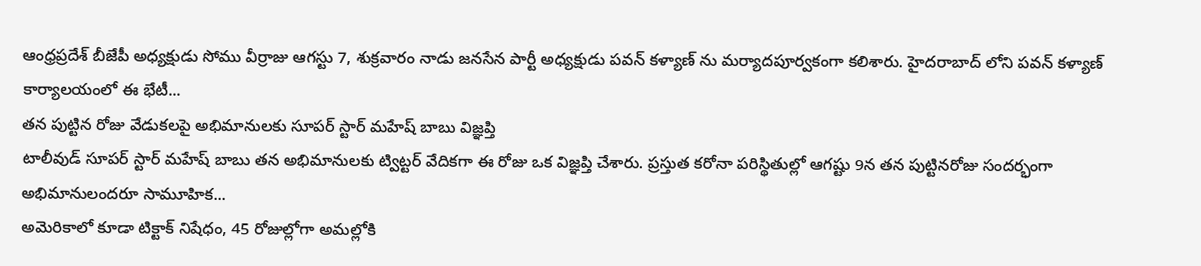ఆంధ్రప్రదేశ్ బీజేపీ అధ్యక్షుడు సోము వీర్రాజు ఆగస్టు 7, శుక్రవారం నాడు జనసేన పార్టీ అధ్యక్షుడు పవన్ కళ్యాణ్ ను మర్యాదపూర్వకంగా కలిశారు. హైదరాబాద్ లోని పవన్ కళ్యాణ్ కార్యాలయంలో ఈ భేటీ...
తన పుట్టిన రోజు వేడుకలపై అభిమానులకు సూపర్ స్టార్ మహేష్ బాబు విజ్ఞప్తి
టాలీవుడ్ సూపర్ స్టార్ మహేష్ బాబు తన అభిమానులకు ట్విట్టర్ వేదికగా ఈ రోజు ఒక విజ్ఞప్తి చేశారు. ప్రస్తుత కరోనా పరిస్థితుల్లో ఆగష్టు 9న తన పుట్టినరోజు సందర్భంగా అభిమానులందరూ సామూహిక...
అమెరికాలో కూడా టిక్టాక్ నిషేధం, 45 రోజుల్లోగా అమల్లోకి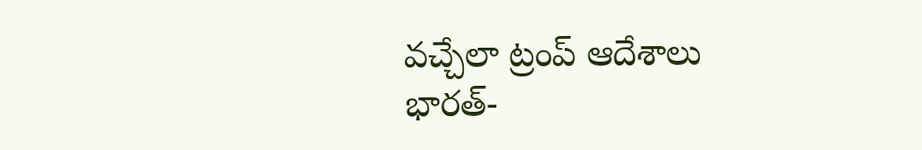వచ్చేలా ట్రంప్ ఆదేశాలు
భారత్-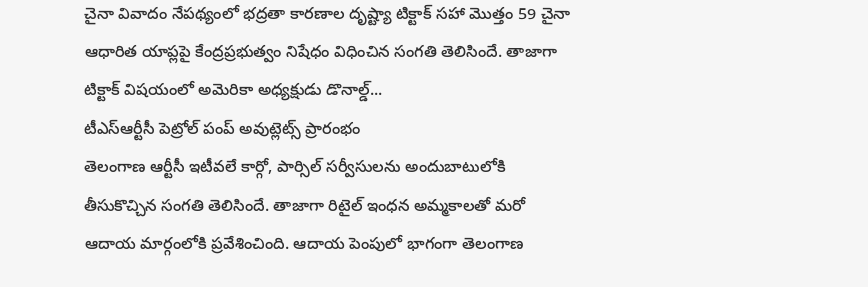చైనా వివాదం నేపథ్యంలో భద్రతా కారణాల దృష్ట్యా టిక్టాక్ సహా మొత్తం 59 చైనా ఆధారిత యాప్లపై కేంద్రప్రభుత్వం నిషేధం విధించిన సంగతి తెలిసిందే. తాజాగా టిక్టాక్ విషయంలో అమెరికా అధ్యక్షుడు డొనాల్డ్...
టీఎస్ఆర్టీసీ పెట్రోల్ పంప్ అవుట్లెట్స్ ప్రారంభం
తెలంగాణ ఆర్టీసీ ఇటీవలే కార్గో, పార్సిల్ సర్వీసులను అందుబాటులోకి తీసుకొచ్చిన సంగతి తెలిసిందే. తాజాగా రిటైల్ ఇంధన అమ్మకాలతో మరో ఆదాయ మార్గంలోకి ప్రవేశించింది. ఆదాయ పెంపులో భాగంగా తెలంగాణ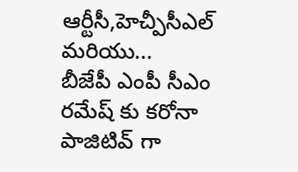ఆర్టీసీ,హెచ్పీసీఎల్ మరియు...
బీజేపీ ఎంపీ సీఎం రమేష్ కు కరోనా పాజిటివ్ గా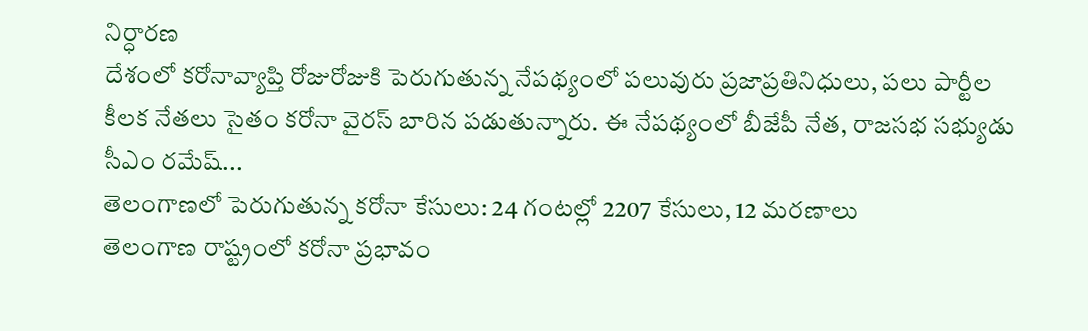నిర్ధారణ
దేశంలో కరోనావ్యాప్తి రోజురోజుకి పెరుగుతున్న నేపథ్యంలో పలువురు ప్రజాప్రతినిధులు, పలు పార్టీల కీలక నేతలు సైతం కరోనా వైరస్ బారిన పడుతున్నారు. ఈ నేపథ్యంలో బీజేపీ నేత, రాజసభ సభ్యుడు సీఎం రమేష్...
తెలంగాణలో పెరుగుతున్న కరోనా కేసులు: 24 గంటల్లో 2207 కేసులు, 12 మరణాలు
తెలంగాణ రాష్ట్రంలో కరోనా ప్రభావం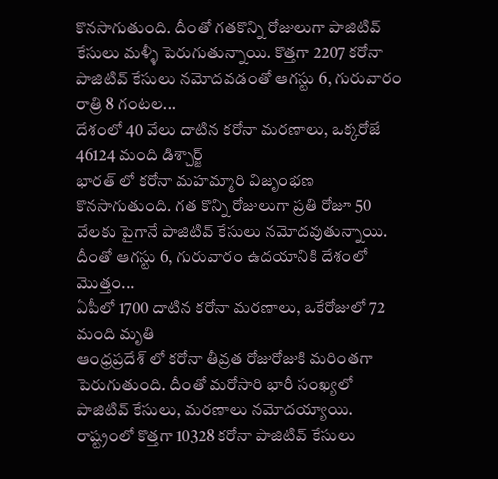కొనసాగుతుంది. దీంతో గతకొన్ని రోజులుగా పాజిటివ్ కేసులు మళ్ళీ పెరుగుతున్నాయి. కొత్తగా 2207 కరోనా పాజిటివ్ కేసులు నమోదవడంతో ఆగస్టు 6, గురువారం రాత్రి 8 గంటల...
దేశంలో 40 వేలు దాటిన కరోనా మరణాలు, ఒక్కరోజే 46124 మంది డిశ్చార్జ్
భారత్ లో కరోనా మహమ్మారి విజృంభణ కొనసాగుతుంది. గత కొన్ని రోజులుగా ప్రతి రోజూ 50 వేలకు పైగానే పాజిటివ్ కేసులు నమోదవుతున్నాయి. దీంతో ఆగస్టు 6, గురువారం ఉదయానికి దేశంలో మొత్తం...
ఏపీలో 1700 దాటిన కరోనా మరణాలు, ఒకేరోజులో 72 మంది మృతి
ఆంధ్రప్రదేశ్ లో కరోనా తీవ్రత రోజురోజుకి మరింతగా పెరుగుతుంది. దీంతో మరోసారి భారీ సంఖ్యలో పాజిటివ్ కేసులు, మరణాలు నమోదయ్యాయి. రాష్ట్రంలో కొత్తగా 10328 కరోనా పాజిటివ్ కేసులు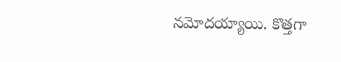నమోదయ్యాయి. కొత్తగా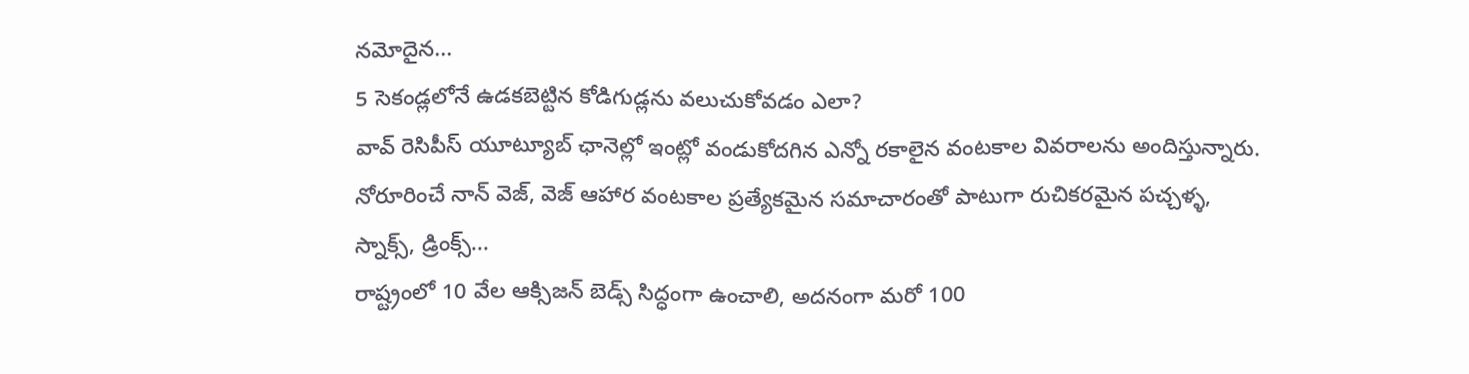నమోదైన...
5 సెకండ్లలోనే ఉడకబెట్టిన కోడిగుడ్లను వలుచుకోవడం ఎలా?
వావ్ రెసిపీస్ యూట్యూబ్ ఛానెల్లో ఇంట్లో వండుకోదగిన ఎన్నో రకాలైన వంటకాల వివరాలను అందిస్తున్నారు. నోరూరించే నాన్ వెజ్, వెజ్ ఆహార వంటకాల ప్రత్యేకమైన సమాచారంతో పాటుగా రుచికరమైన పచ్చళ్ళ, స్నాక్స్, డ్రింక్స్...
రాష్ట్రంలో 10 వేల ఆక్సిజన్ బెడ్స్ సిద్ధంగా ఉంచాలి, అదనంగా మరో 100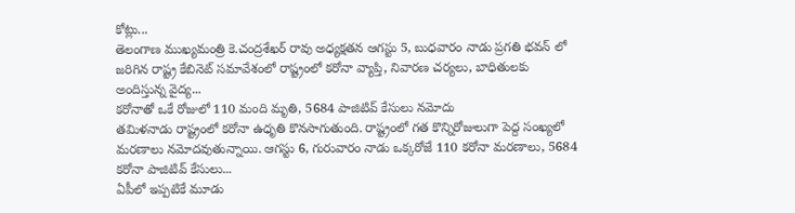కోట్లు...
తెలంగాణ ముఖ్యమంత్రి కె.చంద్రశేఖర్ రావు అధ్యక్షతన ఆగస్టు 5, బుధవారం నాడు ప్రగతి భవన్ లో జరిగిన రాష్ట్ర కేబినెట్ సమావేశంలో రాష్ట్రంలో కరోనా వ్యాప్తి, నివారణ చర్యలు, బాధితులకు అందిస్తున్న వైద్య...
కరోనాతో ఒకే రోజులో 110 మంది మృతి, 5684 పాజిటివ్ కేసులు నమోదు
తమిళనాడు రాష్ట్రంలో కరోనా ఉధృతి కొనసాగుతుంది. రాష్ట్రంలో గత కొన్నిరోజులుగా పెద్ద సంఖ్యలో మరణాలు నమోదవుతున్నాయి. ఆగస్టు 6, గురువారం నాడు ఒక్కరోజే 110 కరోనా మరణాలు, 5684 కరోనా పాజిటివ్ కేసులు...
ఏపీలో ఇప్పటికే మూడు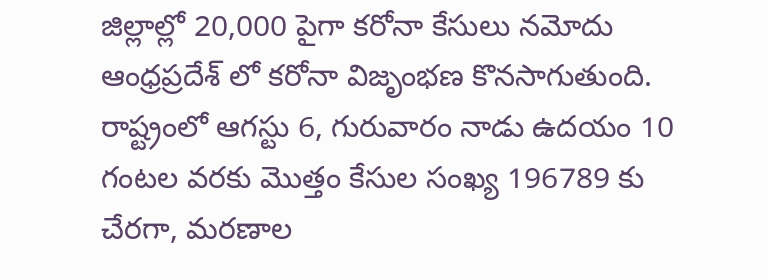జిల్లాల్లో 20,000 పైగా కరోనా కేసులు నమోదు
ఆంధ్రప్రదేశ్ లో కరోనా విజృంభణ కొనసాగుతుంది. రాష్ట్రంలో ఆగస్టు 6, గురువారం నాడు ఉదయం 10 గంటల వరకు మొత్తం కేసుల సంఖ్య 196789 కు చేరగా, మరణాల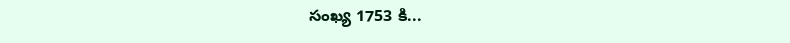సంఖ్య 1753 కి...